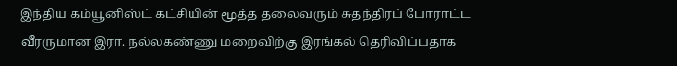இந்திய கம்யூனிஸ்ட் கட்சியின் மூத்த தலைவரும் சுதந்திரப் போராட்ட வீரருமான இரா. நல்லகண்ணு மறைவிற்கு இரங்கல் தெரிவிப்பதாக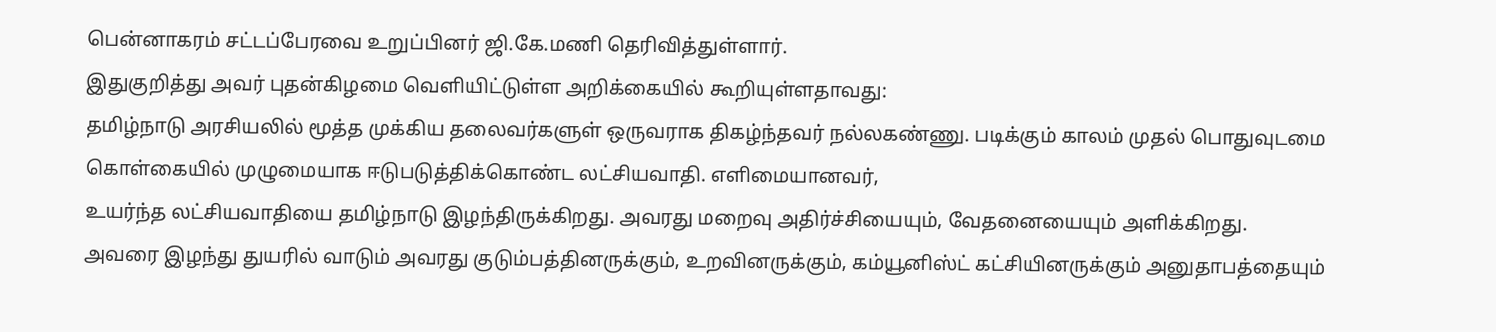பென்னாகரம் சட்டப்பேரவை உறுப்பினர் ஜி.கே.மணி தெரிவித்துள்ளார்.
இதுகுறித்து அவர் புதன்கிழமை வெளியிட்டுள்ள அறிக்கையில் கூறியுள்ளதாவது:
தமிழ்நாடு அரசியலில் மூத்த முக்கிய தலைவர்களுள் ஒருவராக திகழ்ந்தவர் நல்லகண்ணு. படிக்கும் காலம் முதல் பொதுவுடமை கொள்கையில் முழுமையாக ஈடுபடுத்திக்கொண்ட லட்சியவாதி. எளிமையானவர்,
உயர்ந்த லட்சியவாதியை தமிழ்நாடு இழந்திருக்கிறது. அவரது மறைவு அதிர்ச்சியையும், வேதனையையும் அளிக்கிறது.
அவரை இழந்து துயரில் வாடும் அவரது குடும்பத்தினருக்கும், உறவினருக்கும், கம்யூனிஸ்ட் கட்சியினருக்கும் அனுதாபத்தையும்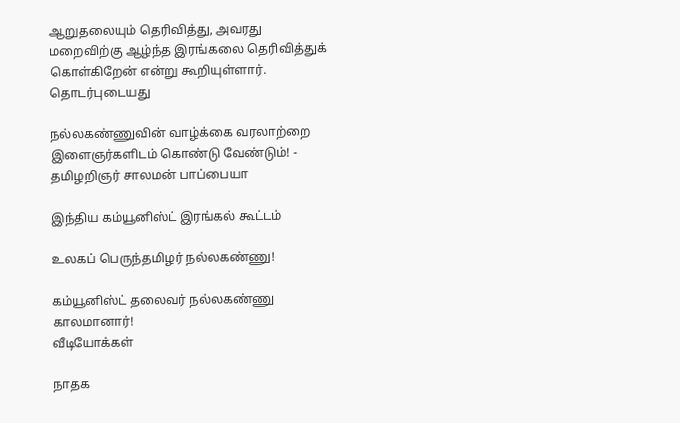ஆறுதலையும் தெரிவித்து, அவரது மறைவிற்கு ஆழ்ந்த இரங்கலை தெரிவித்துக் கொள்கிறேன் என்று கூறியுள்ளார்.
தொடர்புடையது

நல்லகண்ணுவின் வாழ்க்கை வரலாற்றை இளைஞர்களிடம் கொண்டு வேண்டும்! - தமிழறிஞர் சாலமன் பாப்பையா

இந்திய கம்யூனிஸ்ட் இரங்கல் கூட்டம்

உலகப் பெருந்தமிழர் நல்லகண்ணு!

கம்யூனிஸ்ட் தலைவர் நல்லகண்ணு காலமானார்!
வீடியோக்கள்

நாதக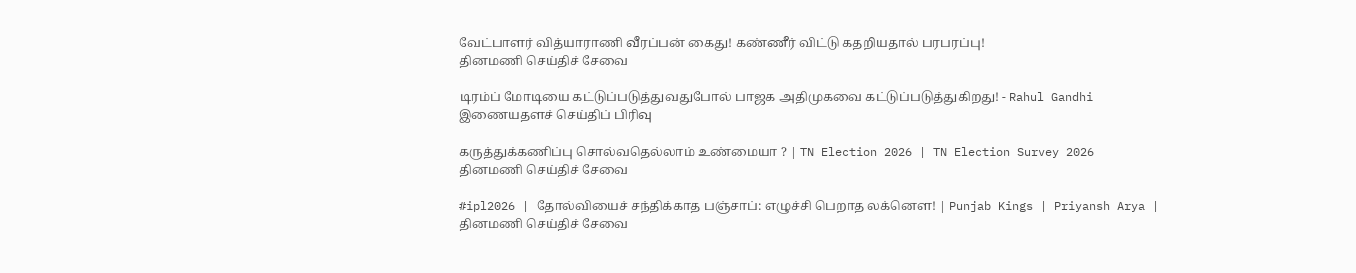வேட்பாளர் வித்யாராணி வீரப்பன் கைது! கண்ணீர் விட்டு கதறியதால் பரபரப்பு!
தினமணி செய்திச் சேவை

டிரம்ப் மோடியை கட்டுப்படுத்துவதுபோல் பாஜக அதிமுகவை கட்டுப்படுத்துகிறது! - Rahul Gandhi
இணையதளச் செய்திப் பிரிவு

கருத்துக்கணிப்பு சொல்வதெல்லாம் உண்மையா ? | TN Election 2026 | TN Election Survey 2026
தினமணி செய்திச் சேவை

#ipl2026 | தோல்வியைச் சந்திக்காத பஞ்சாப்: எழுச்சி பெறாத லக்னௌ! | Punjab Kings | Priyansh Arya |
தினமணி செய்திச் சேவை